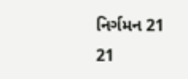નિર્ગમન 21
21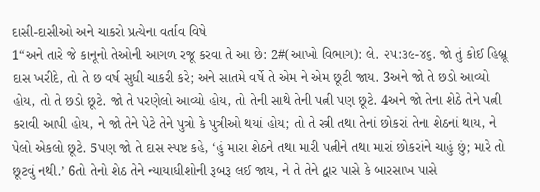દાસી-દાસીઓ અને ચાકરો પ્રત્યેના વર્તાવ વિષે
1“અને તારે જે કાનૂનો તેઓની આગળ રજૂ કરવા તે આ છે: 2#(આખો વિભાગ): લે. ૨૫:૩૯-૪૬. જો તું કોઈ હિબ્રૂ દાસ ખરીદે, તો તે છ વર્ષ સુધી ચાકરી કરે; અને સાતમે વર્ષે તે એમ ને એમ છૂટી જાય. 3અને જો તે છડો આવ્યો હોય, તો તે છડો છૂટે. જો તે પરણેલો આવ્યો હોય, તો તેની સાથે તેની પત્ની પણ છૂટે. 4અને જો તેના શેઠે તેને પત્ની કરાવી આપી હોય, ને જો તેને પેટે તેને પુત્રો કે પુત્રીઓ થયાં હોય; તો તે સ્ત્રી તથા તેનાં છોકરાં તેના શેઠનાં થાય, ને પેલો એકલો છૂટે. 5પણ જો તે દાસ સ્પષ્ટ કહે, ‘હું મારા શેઠને તથા મારી પત્નીને તથા મારાં છોકરાંને ચાહું છું; મારે તો છૂટવું નથી.’ 6તો તેનો શેઠ તેને ન્યાયાધીશોની રૂબરૂ લઈ જાય, ને તે તેને દ્વાર પાસે કે બારસાખ પાસે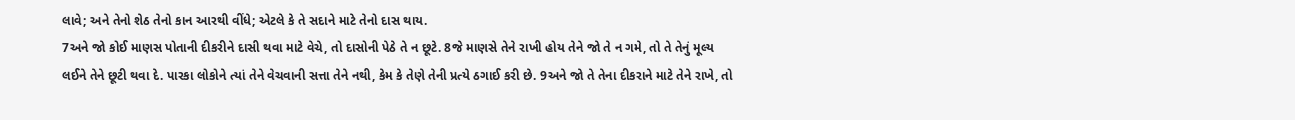લાવે; અને તેનો શેઠ તેનો કાન આરથી વીંધે; એટલે કે તે સદાને માટે તેનો દાસ થાય.
7અને જો કોઈ માણસ પોતાની દીકરીને દાસી થવા માટે વેચે, તો દાસોની પેઠે તે ન છૂટે. 8જે માણસે તેને રાખી હોય તેને જો તે ન ગમે, તો તે તેનું મૂલ્ય લઈને તેને છૂટી થવા દે. પારકા લોકોને ત્યાં તેને વેચવાની સત્તા તેને નથી, કેમ કે તેણે તેની પ્રત્યે ઠગાઈ કરી છે. 9અને જો તે તેના દીકરાને માટે તેને રાખે, તો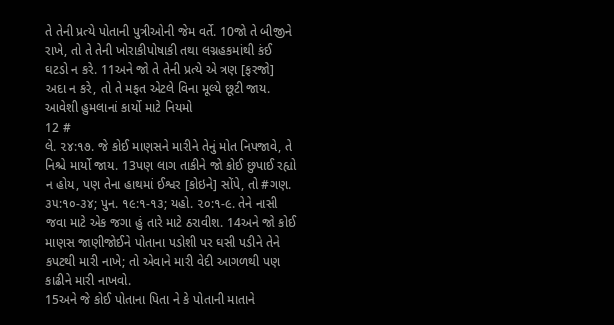તે તેની પ્રત્યે પોતાની પુત્રીઓની જેમ વર્તે. 10જો તે બીજીને રાખે, તો તે તેની ખોરાકીપોષાકી તથા લગ્નહકમાંથી કંઈ ઘટડો ન કરે. 11અને જો તે તેની પ્રત્યે એ ત્રણ [ફરજો] અદા ન કરે, તો તે મફત એટલે વિના મૂલ્યે છૂટી જાય.
આવેશી હુમલાનાં કાર્યો માટે નિયમો
12 #
લે. ૨૪:૧૭. જે કોઈ માણસને મારીને તેનું મોત નિપજાવે, તે નિશ્ચે માર્યો જાય. 13પણ લાગ તાકીને જો કોઈ છુપાઈ રહ્યો ન હોય, પણ તેના હાથમાં ઈશ્વર [કોઇને] સોંપે, તો #ગણ. ૩૫:૧૦-૩૪; પુન. ૧૯:૧-૧૩; યહો. ૨૦:૧-૯. તેને નાસી જવા માટે એક જગા હું તારે માટે ઠરાવીશ. 14અને જો કોઈ માણસ જાણીજોઈને પોતાના પડોશી પર ઘસી પડીને તેને કપટથી મારી નાખે; તો એવાને મારી વેદી આગળથી પણ કાઢીને મારી નાખવો.
15અને જે કોઈ પોતાના પિતા ને કે પોતાની માતાને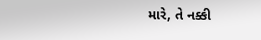મારે, તે નક્કી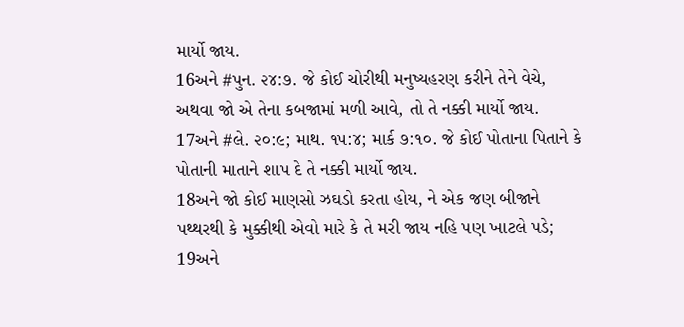માર્યો જાય.
16અને #પુન. ૨૪:૭. જે કોઈ ચોરીથી મનુષ્યહરણ કરીને તેને વેચે, અથવા જો એ તેના કબજામાં મળી આવે, તો તે નક્કી માર્યો જાય.
17અને #લે. ૨૦:૯; માથ. ૧૫:૪; માર્ક ૭:૧૦. જે કોઈ પોતાના પિતાને કે પોતાની માતાને શાપ દે તે નક્કી માર્યો જાય.
18અને જો કોઈ માણસો ઝઘડો કરતા હોય, ને એક જણ બીજાને પથ્થરથી કે મુક્કીથી એવો મારે કે તે મરી જાય નહિ પણ ખાટલે પડે; 19અને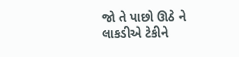જો તે પાછો ઊઠે ને લાકડીએ ટેકીને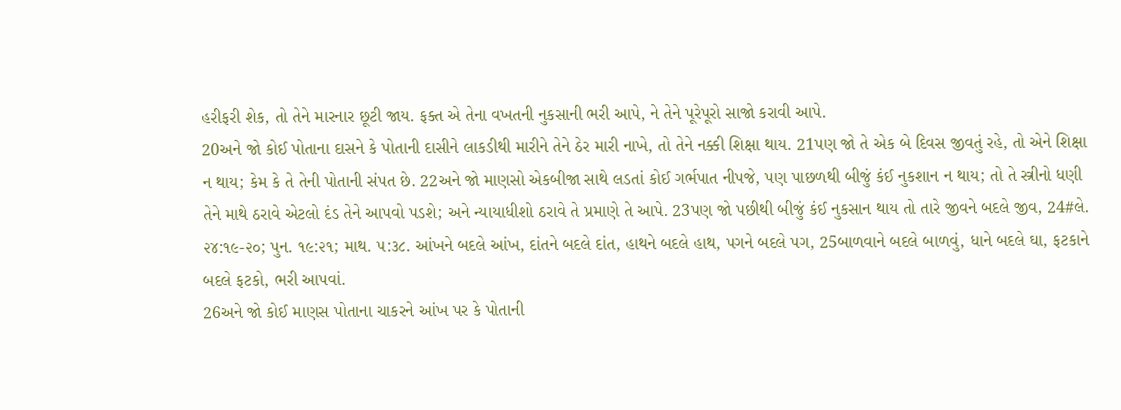હરીફરી શેક, તો તેને મારનાર છૂટી જાય. ફક્ત એ તેના વખતની નુકસાની ભરી આપે, ને તેને પૂરેપૂરો સાજો કરાવી આપે.
20અને જો કોઈ પોતાના દાસને કે પોતાની દાસીને લાકડીથી મારીને તેને ઠેર મારી નાખે, તો તેને નક્કી શિક્ષા થાય. 21પણ જો તે એક બે દિવસ જીવતું રહે, તો એને શિક્ષા ન થાય; કેમ કે તે તેની પોતાની સંપત છે. 22અને જો માણસો એકબીજા સાથે લડતાં કોઈ ગર્ભપાત નીપજે, પણ પાછળથી બીજું કંઈ નુકશાન ન થાય; તો તે સ્ત્રીનો ધણી તેને માથે ઠરાવે એટલો દંડ તેને આપવો પડશે; અને ન્યાયાધીશો ઠરાવે તે પ્રમાણે તે આપે. 23પણ જો પછીથી બીજું કંઈ નુકસાન થાય તો તારે જીવને બદલે જીવ, 24#લે. ૨૪:૧૯-૨૦; પુન. ૧૯:૨૧; માથ. ૫:૩૮. આંખને બદલે આંખ, દાંતને બદલે દાંત, હાથને બદલે હાથ, પગને બદલે પગ, 25બાળવાને બદલે બાળવું, ધાને બદલે ઘા, ફટકાને બદલે ફટકો, ભરી આપવાં.
26અને જો કોઈ માણસ પોતાના ચાકરને આંખ પર કે પોતાની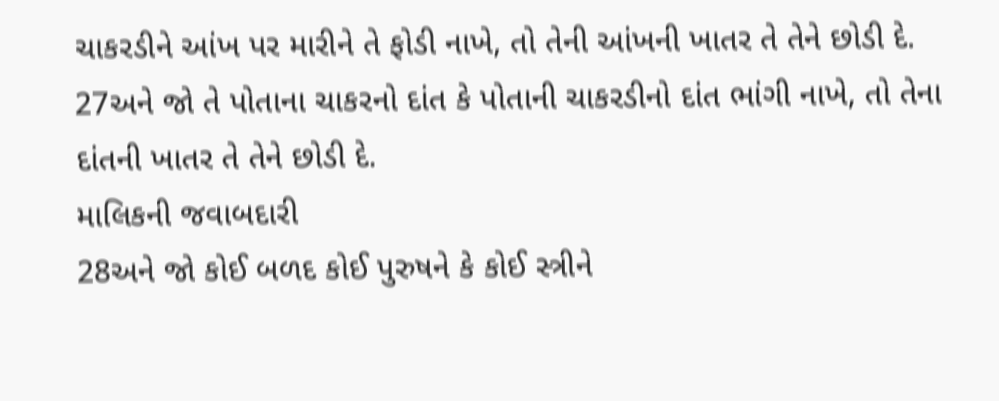ચાકરડીને આંખ પર મારીને તે ફોડી નાખે, તો તેની આંખની ખાતર તે તેને છોડી દે. 27અને જો તે પોતાના ચાકરનો દાંત કે પોતાની ચાકરડીનો દાંત ભાંગી નાખે, તો તેના દાંતની ખાતર તે તેને છોડી દે.
માલિકની જવાબદારી
28અને જો કોઈ બળદ કોઈ પુરુષને કે કોઈ સ્ત્રીને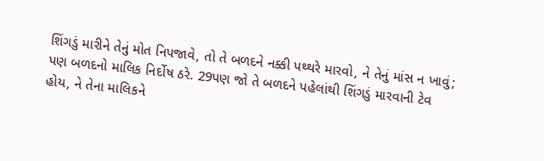શિંગડું મારીને તેનું મોત નિપજાવે, તો તે બળદને નક્કી પથ્થરે મારવો, ને તેનું માંસ ન ખાવું; પણ બળદનો માલિક નિર્દોષ ઠરે. 29પણ જો તે બળદને પહેલાંથી શિંગડું મારવાની ટેવ હોય, ને તેના માલિકને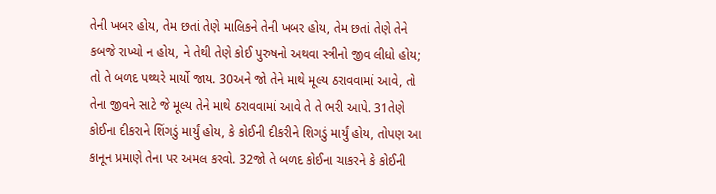તેની ખબર હોય, તેમ છતાં તેણે માલિકને તેની ખબર હોય, તેમ છતાં તેણે તેને કબજે રાખ્યો ન હોય, ને તેથી તેણે કોઈ પુરુષનો અથવા સ્ત્રીનો જીવ લીધો હોય; તો તે બળદ પથ્થરે માર્યો જાય. 30અને જો તેને માથે મૂલ્ય ઠરાવવામાં આવે, તો તેના જીવને સાટે જે મૂલ્ય તેને માથે ઠરાવવામાં આવે તે તે ભરી આપે. 31તેણે કોઈના દીકરાને શિંગડું માર્યું હોય, કે કોઈની દીકરીને શિગડું માર્યું હોય, તોપણ આ કાનૂન પ્રમાણે તેના પર અમલ કરવો. 32જો તે બળદ કોઈના ચાકરને કે કોઈની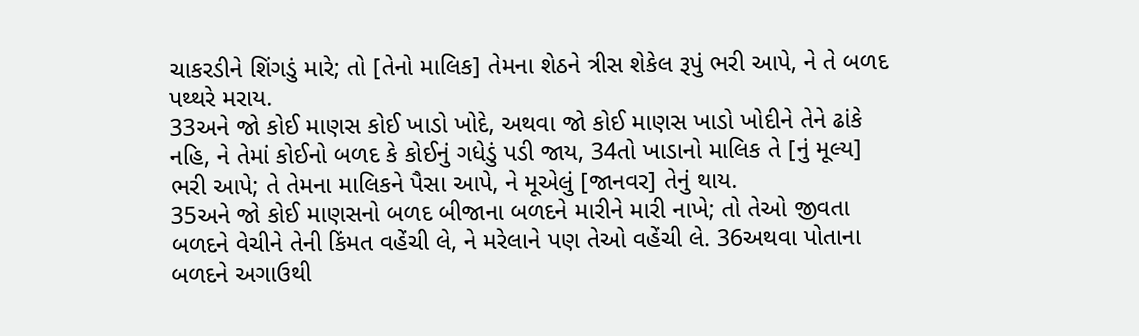ચાકરડીને શિંગડું મારે; તો [તેનો માલિક] તેમના શેઠને ત્રીસ શેકેલ રૂપું ભરી આપે, ને તે બળદ પથ્થરે મરાય.
33અને જો કોઈ માણસ કોઈ ખાડો ખોદે, અથવા જો કોઈ માણસ ખાડો ખોદીને તેને ઢાંકે નહિ, ને તેમાં કોઈનો બળદ કે કોઈનું ગધેડું પડી જાય, 34તો ખાડાનો માલિક તે [નું મૂલ્ય] ભરી આપે; તે તેમના માલિકને પૈસા આપે, ને મૂએલું [જાનવર] તેનું થાય.
35અને જો કોઈ માણસનો બળદ બીજાના બળદને મારીને મારી નાખે; તો તેઓ જીવતા બળદને વેચીને તેની કિંમત વહેંચી લે, ને મરેલાને પણ તેઓ વહેંચી લે. 36અથવા પોતાના બળદને અગાઉથી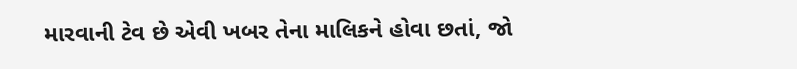મારવાની ટેવ છે એવી ખબર તેના માલિકને હોવા છતાં, જો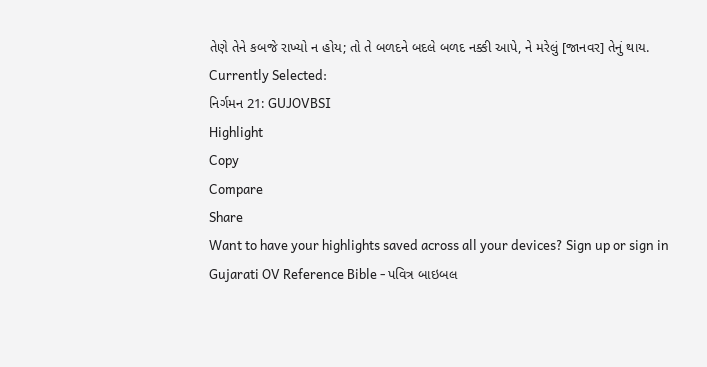તેણે તેને કબજે રાખ્યો ન હોય; તો તે બળદને બદલે બળદ નક્કી આપે, ને મરેલું [જાનવર] તેનું થાય.
Currently Selected:
નિર્ગમન 21: GUJOVBSI
Highlight
Copy
Compare
Share
Want to have your highlights saved across all your devices? Sign up or sign in
Gujarati OV Reference Bible - પવિત્ર બાઇબલ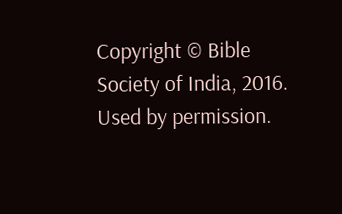Copyright © Bible Society of India, 2016.
Used by permission.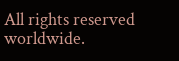All rights reserved worldwide.